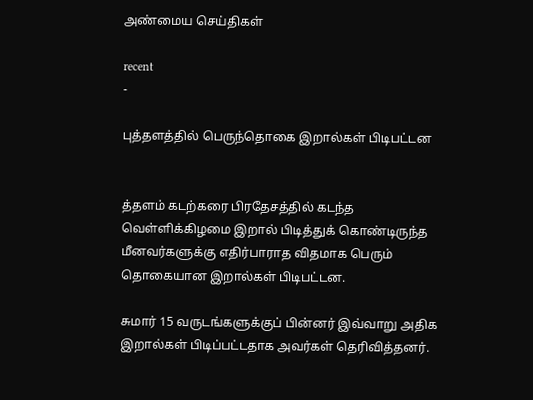அண்மைய செய்திகள்

recent
-

புத்தளத்தில் பெருந்தொகை இறால்கள் பிடிபட்டன


த்தளம் கடற்கரை பிரதேசத்தில் கடந்த வெள்ளிக்கிழமை இறால் பிடித்துக் கொண்டிருந்த மீனவர்களுக்கு எதிர்பாராத விதமாக பெரும் தொகையான இறால்கள் பிடிபட்டன.

சுமார் 15 வருடங்களுக்குப் பின்னர் இவ்வாறு அதிக இறால்கள் பிடிப்பட்டதாக அவர்கள் தெரிவித்தனர்.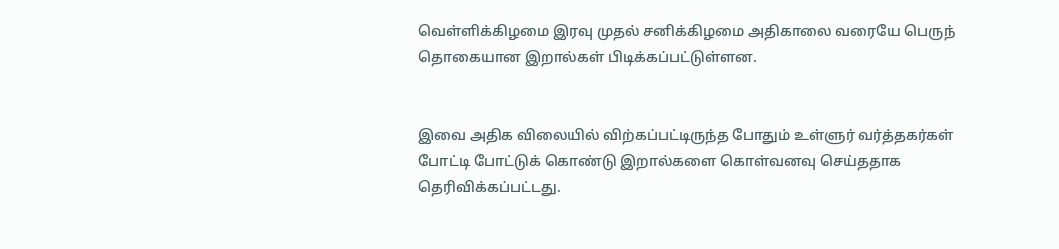வெள்ளிக்கிழமை இரவு முதல் சனிக்கிழமை அதிகாலை வரையே பெருந் தொகையான இறால்கள் பிடிக்கப்பட்டுள்ளன.


இவை அதிக விலையில் விற்கப்பட்டிருந்த போதும் உள்ளுர் வர்த்தகர்கள் போட்டி போட்டுக் கொண்டு இறால்களை கொள்வனவு செய்ததாக தெரிவிக்கப்பட்டது.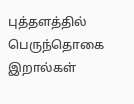புத்தளத்தில் பெருந்தொகை இறால்கள்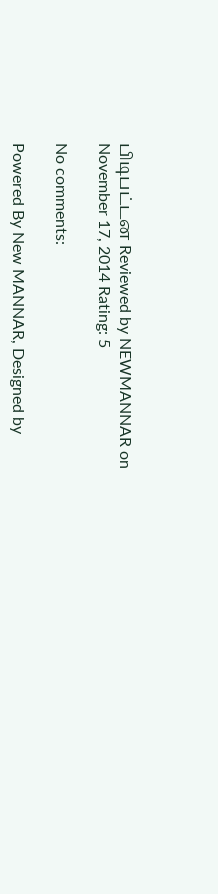பிடிபட்டன Reviewed by NEWMANNAR on November 17, 2014 Rating: 5

No comments:

Powered By New MANNAR, Designed by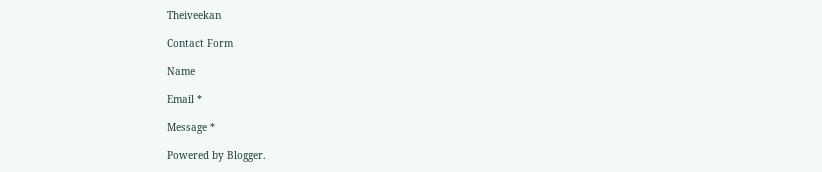Theiveekan

Contact Form

Name

Email *

Message *

Powered by Blogger.